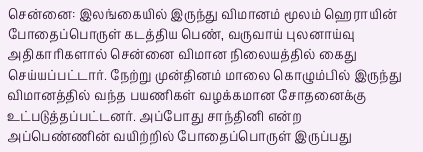சென்னை: இலங்கையில் இருந்து விமானம் மூலம் ஹெராயின் போதைப்பொருள் கடத்திய பெண், வருவாய் புலனாய்வு அதிகாரிகளால் சென்னை விமான நிலையத்தில் கைது செய்யப்பட்டார். நேற்று முன்தினம் மாலை கொழும்பில் இருந்து விமானத்தில் வந்த பயணிகள் வழக்கமான சோதனைக்கு உட்படுத்தப்பட்டனர். அப்போது சாந்தினி என்ற அப்பெண்ணின் வயிற்றில் போதைப்பொருள் இருப்பது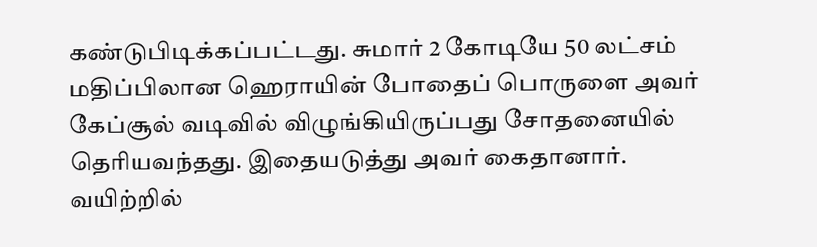கண்டுபிடிக்கப்பட்டது. சுமார் 2 கோடியே 50 லட்சம் மதிப்பிலான ஹெராயின் போதைப் பொருளை அவர் கேப்சூல் வடிவில் விழுங்கியிருப்பது சோதனையில் தெரியவந்தது. இதையடுத்து அவர் கைதானார்.
வயிற்றில்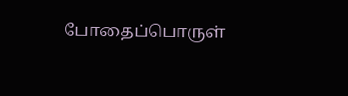போதைப்பொருள்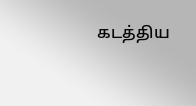கடத்திய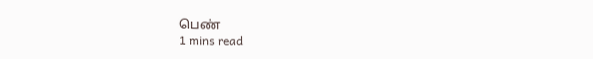பெண்
1 mins read